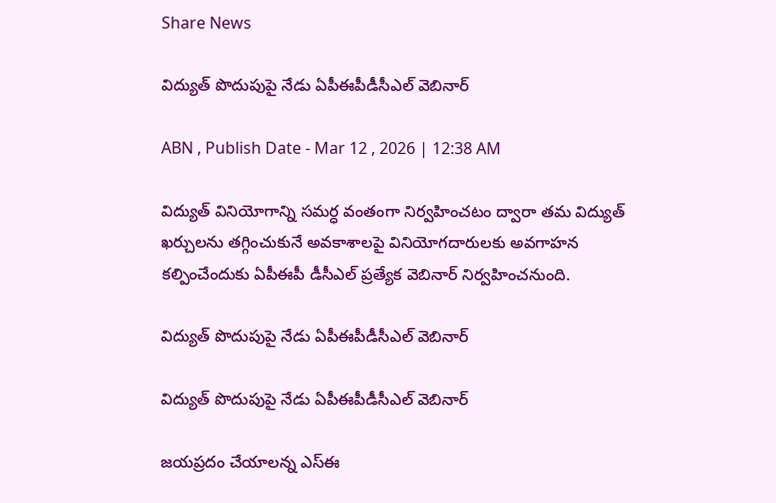Share News

విద్యుత్‌ పొదుపుపై నేడు ఏపీఈపీడీసీఎల్‌ వెబినార్‌

ABN , Publish Date - Mar 12 , 2026 | 12:38 AM

విద్యుత్‌ వినియోగాన్ని సమర్ధ వంతంగా నిర్వహించటం ద్వారా తమ విద్యుత్‌ ఖర్చులను తగ్గించుకునే అవకాశాలపై వినియోగదారులకు అవగాహన కల్పించేందుకు ఏపీఈపీ డీసీఎల్‌ ప్రత్యేక వెబినార్‌ నిర్వహించనుంది.

విద్యుత్‌ పొదుపుపై నేడు ఏపీఈపీడీసీఎల్‌ వెబినార్‌

విద్యుత్‌ పొదుపుపై నేడు ఏపీఈపీడీసీఎల్‌ వెబినార్‌

జయప్రదం చేయాలన్న ఎస్‌ఈ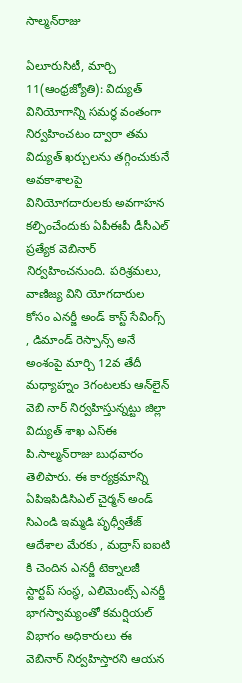సాల్మన్‌రాజు

ఏలూరుసిటీ, మార్చి 11(ఆంధ్రజ్యోతి): విద్యుత్‌ వినియోగాన్ని సమర్ధ వంతంగా నిర్వహించటం ద్వారా తమ విద్యుత్‌ ఖర్చులను తగ్గించుకునే అవకాశాలపై వినియోగదారులకు అవగాహన కల్పించేందుకు ఏపీఈపీ డీసీఎల్‌ ప్రత్యేక వెబినార్‌ నిర్వహించనుంది. పరిశ్రమలు, వాణిజ్య విని యోగదారుల కోసం ఎనర్జీ అండ్‌ కాస్ట్‌ సేవింగ్స్‌ , డిమాండ్‌ రెస్పాన్స్‌ అనే అంశంపై మార్చి 12వ తేదీ మధ్యాహ్నం 3గంటలకు ఆన్‌లైన్‌ వెబి నార్‌ నిర్వహిస్తున్నట్టు జిల్లా విద్యుత్‌ శాఖ ఎస్‌ఈ పి.సాల్మన్‌రాజు బుధవారం తెలిపారు. ఈ కార్యక్రమాన్ని ఏపిఇపిడిసిఎల్‌ చైర్మన్‌ అండ్‌ సిఎండి ఇమ్మడి పృధ్వీతేజ్‌ ఆదేశాల మేరకు , మద్రాస్‌ ఐఐటి కి చెందిన ఎనర్జీ టెక్నాలజీ స్టార్టప్‌ సంస్థ, ఎలిమెంట్స్‌ ఎనర్జీ భాగస్వామ్యంతో కమర్షియల్‌ విభాగం అధికారులు ఈ వెబినార్‌ నిర్వహిస్తారని ఆయన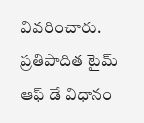వివరించారు. ప్రతిపాదిత టైమ్‌ ఆఫ్‌ డే విధానం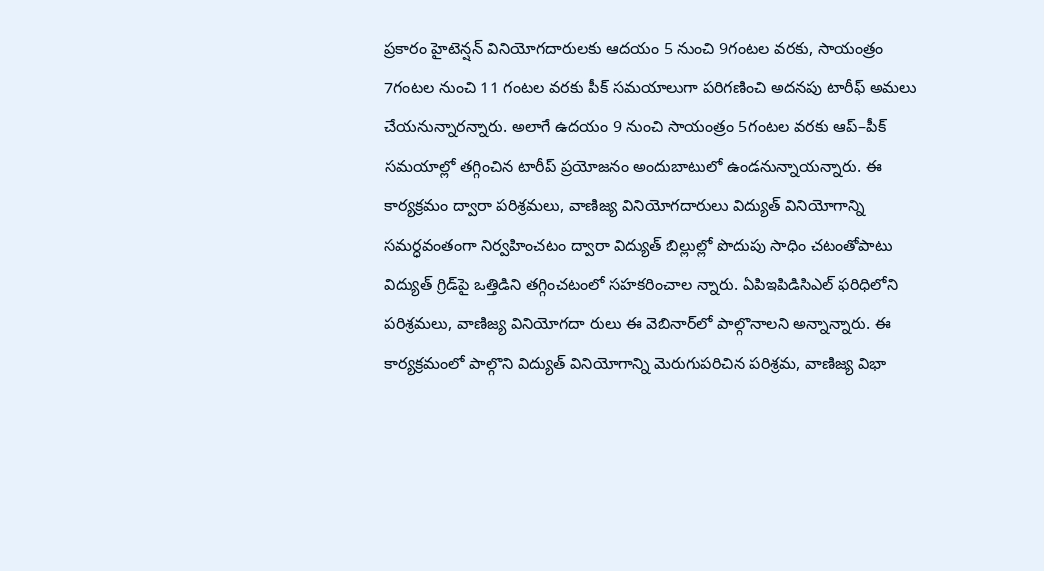ప్రకారం హైటెన్షన్‌ వినియోగదారులకు ఆదయం 5 నుంచి 9గంటల వరకు, సాయంత్రం 7గంటల నుంచి 11 గంటల వరకు పీక్‌ సమయాలుగా పరిగణించి అదనపు టారీఫ్‌ అమలు చేయనున్నారన్నారు. అలాగే ఉదయం 9 నుంచి సాయంత్రం 5గంటల వరకు ఆప్‌–పీక్‌ సమయాల్లో తగ్గించిన టారీప్‌ ప్రయోజనం అందుబాటులో ఉండనున్నాయన్నారు. ఈ కార్యక్రమం ద్వారా పరిశ్రమలు, వాణిజ్య వినియోగదారులు విద్యుత్‌ వినియోగాన్ని సమర్ధవంతంగా నిర్వహించటం ద్వారా విద్యుత్‌ బిల్లుల్లో పొదుపు సాధిం చటంతోపాటు విద్యుత్‌ గ్రిడ్‌పై ఒత్తిడిని తగ్గించటంలో సహకరించాల న్నారు. ఏపిఇపిడిసిఎల్‌ ఫరిధిలోని పరిశ్రమలు, వాణిజ్య వినియోగదా రులు ఈ వెబినార్‌లో పాల్గొనాలని అన్నాన్నారు. ఈ కార్యక్రమంలో పాల్గొని విద్యుత్‌ వినియోగాన్ని మెరుగుపరిచిన పరిశ్రమ, వాణిజ్య విభా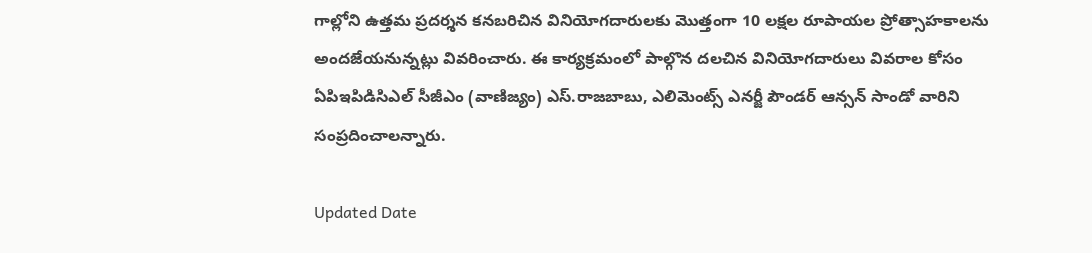గాల్లోని ఉత్తమ ప్రదర్శన కనబరిచిన వినియోగదారులకు మొత్తంగా 10 లక్షల రూపాయల ప్రోత్సాహకాలను అందజేయనున్నట్లు వివరించారు. ఈ కార్యక్రమంలో పాల్గొన దలచిన వినియోగదారులు వివరాల కోసం ఏపిఇపిడిసిఎల్‌ సీజీఎం (వాణిజ్యం) ఎస్‌.రాజబాబు, ఎలిమెంట్స్‌ ఎనర్జీ పౌండర్‌ ఆన్సన్‌ సాండో వారిని సంప్రదించాలన్నారు.

Updated Date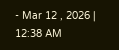- Mar 12 , 2026 | 12:38 AM